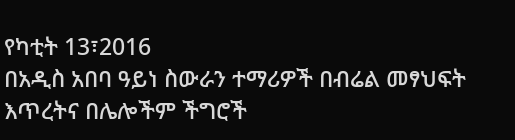የካቲት 13፣2016
በአዲስ አበባ ዓይነ ስውራን ተማሪዎች በብሬል መፃህፍት እጥረትና በሌሎችም ችግሮች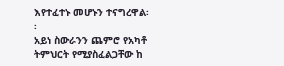እየተፈተኑ መሆኑን ተናግረዋል፡፡
አይነ ስውራንን ጨምሮ የአካቶ ትምህርት የሚያስፈልጋቸው ከ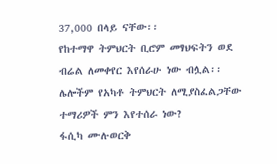37,000 በላይ ናቸው፡፡
የከተማዋ ትምህርት ቢሮም መፃህፍትን ወደ ብሬል ለመቀየር እየሰራሁ ነው ብሏል፡፡
ሌሎችም የአካቶ ትምህርት ለሚያስፈልጋቸው ተማሪዎች ምን እየተሰራ ነው?
ፋሲካ ሙሉወርቅ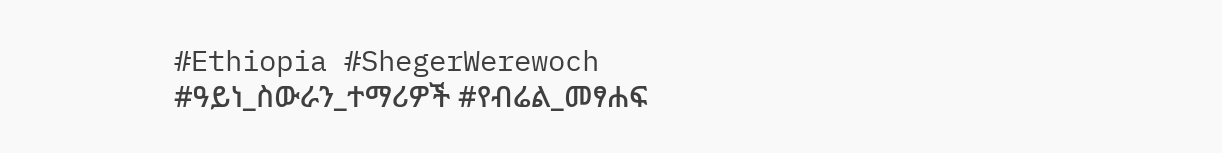#Ethiopia #ShegerWerewoch #ዓይነ_ስውራን_ተማሪዎች #የብሬል_መፃሐፍ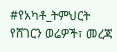#የአካቶ_ትምህርት
የሸገርን ወሬዎች፣ መረጃ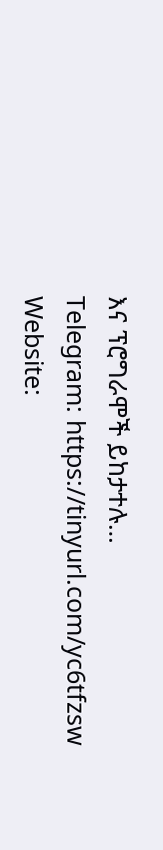እና ፕሮግራሞች ይከታተሉ…
Telegram: https://tinyurl.com/yc6tfzsw
Website: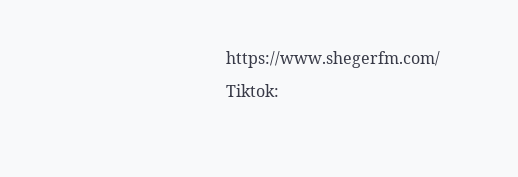https://www.shegerfm.com/
Tiktok: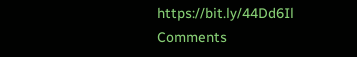https://bit.ly/44Dd6Il
Comments